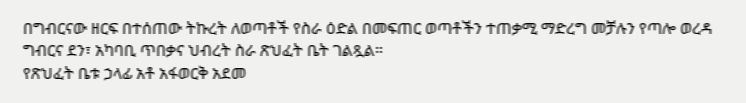በግብርናው ዘርፍ በተሰጠው ትኩረት ለወጣቶች የስራ ዕድል በመፍጠር ወጣቶችን ተጠቃሚ ማድረግ መቻሉን የጣሎ ወረዳ ግብርና ደን፣ አካባቢ ጥበቃና ህብረት ስራ ጽህፈት ቤት ገልጿል።
የጽህፈት ቤቱ ኃላፊ አቶ አፋወርቅ አደመ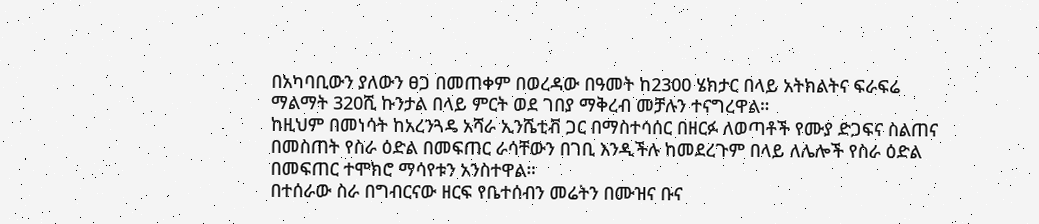በአካባቢውን ያለውን ፀጋ በመጠቀም በወረዳው በዓመት ከ2300 ሄክታር በላይ አትክልትና ፍራፍሬ ማልማት 320ሺ ኩንታል በላይ ምርት ወደ ገበያ ማቅረብ መቻሉን ተናግረዋል።
ከዚህም በመነሳት ከአረንጓዴ አሻራ ኢንሼቲቭ ጋር በማስተሳሰር በዘርፉ ለወጣቶች የሙያ ድጋፍና ስልጠና በመስጠት የስራ ዕድል በመፍጠር ራሳቸውን በገቢ እንዲችሉ ከመደረጉም በላይ ለሌሎች የስራ ዕድል በመፍጠር ተሞክሮ ማሳየቱን አንስተዋል።
በተሰራው ስራ በግብርናው ዘርፍ የቤተሰብን መሬትን በሙዝና ቡና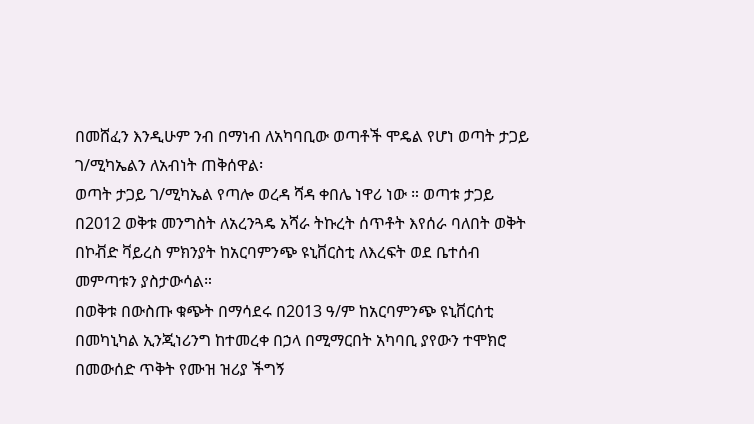በመሸፈን እንዲሁም ንብ በማነብ ለአካባቢው ወጣቶች ሞዴል የሆነ ወጣት ታጋይ ገ/ሚካኤልን ለአብነት ጠቅሰዋል፡
ወጣት ታጋይ ገ/ሚካኤል የጣሎ ወረዳ ሻዳ ቀበሌ ነዋሪ ነው ። ወጣቱ ታጋይ በ2012 ወቅቱ መንግስት ለአረንጓዴ አሻራ ትኩረት ሰጥቶት እየሰራ ባለበት ወቅት በኮቭድ ቫይረስ ምክንያት ከአርባምንጭ ዩኒቨርስቲ ለእረፍት ወደ ቤተሰብ መምጣቱን ያስታውሳል።
በወቅቱ በውስጡ ቁጭት በማሳደሩ በ2013 ዓ/ም ከአርባምንጭ ዩኒቨርሰቲ በመካኒካል ኢንጂነሪንግ ከተመረቀ በኃላ በሚማርበት አካባቢ ያየውን ተሞክሮ በመውሰድ ጥቅት የሙዝ ዝሪያ ችግኝ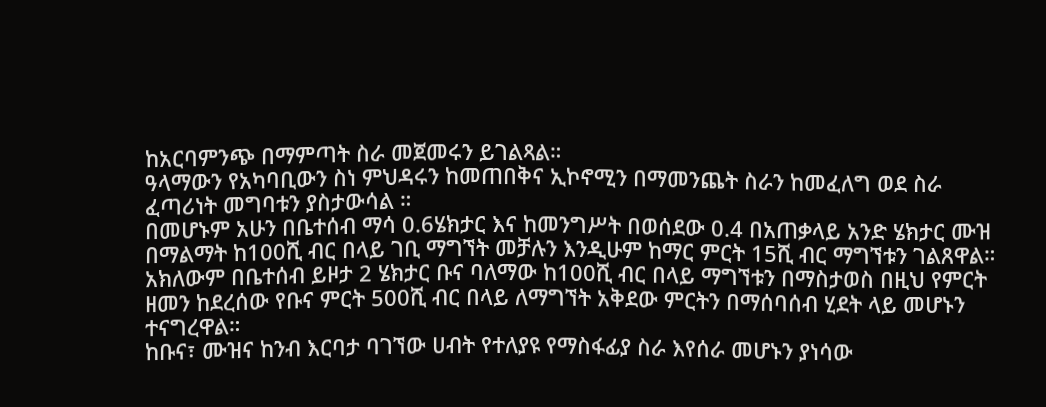ከአርባምንጭ በማምጣት ስራ መጀመሩን ይገልጻል።
ዓላማውን የአካባቢውን ስነ ምህዳሩን ከመጠበቅና ኢኮኖሚን በማመንጨት ስራን ከመፈለግ ወደ ስራ ፈጣሪነት መግባቱን ያስታውሳል ።
በመሆኑም አሁን በቤተሰብ ማሳ 0.6ሄክታር እና ከመንግሥት በወሰደው 0.4 በአጠቃላይ አንድ ሄክታር ሙዝ በማልማት ከ100ሺ ብር በላይ ገቢ ማግኘት መቻሉን እንዲሁም ከማር ምርት 15ሺ ብር ማግኘቱን ገልጸዋል።
አክለውም በቤተሰብ ይዞታ 2 ሄክታር ቡና ባለማው ከ100ሺ ብር በላይ ማግኘቱን በማስታወስ በዚህ የምርት ዘመን ከደረሰው የቡና ምርት 500ሺ ብር በላይ ለማግኘት አቅደው ምርትን በማሰባሰብ ሂደት ላይ መሆኑን ተናግረዋል።
ከቡና፣ ሙዝና ከንብ እርባታ ባገኘው ሀብት የተለያዩ የማስፋፊያ ስራ እየሰራ መሆኑን ያነሳው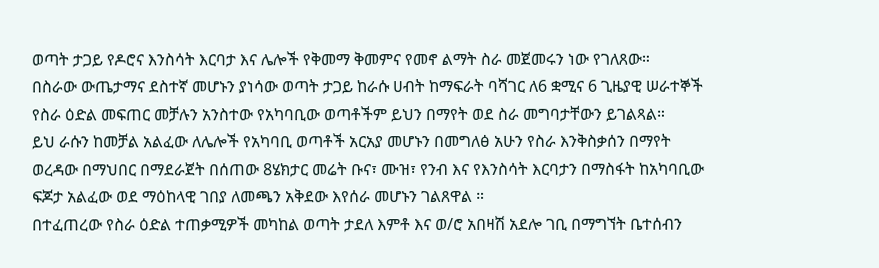ወጣት ታጋይ የዶሮና እንስሳት እርባታ እና ሌሎች የቅመማ ቅመምና የመኖ ልማት ስራ መጀመሩን ነው የገለጸው።
በስራው ውጤታማና ደስተኛ መሆኑን ያነሳው ወጣት ታጋይ ከራሱ ሀብት ከማፍራት ባሻገር ለ6 ቋሚና 6 ጊዜያዊ ሠራተኞች የስራ ዕድል መፍጠር መቻሉን አንስተው የአካባቢው ወጣቶችም ይህን በማየት ወደ ስራ መግባታቸውን ይገልጻል።
ይህ ራሱን ከመቻል አልፈው ለሌሎች የአካባቢ ወጣቶች አርአያ መሆኑን በመግለፅ አሁን የስራ እንቅስቃሰን በማየት ወረዳው በማህበር በማደራጀት በሰጠው 8ሄክታር መሬት ቡና፣ ሙዝ፣ የንብ እና የእንስሳት እርባታን በማስፋት ከአካባቢው ፍጆታ አልፈው ወደ ማዕከላዊ ገበያ ለመጫን አቅደው እየሰራ መሆኑን ገልጸዋል ።
በተፈጠረው የስራ ዕድል ተጠቃሚዎች መካከል ወጣት ታደለ እምቶ እና ወ/ሮ አበዛሽ አደሎ ገቢ በማግኘት ቤተሰብን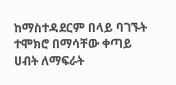ከማስተዳደርም በላይ ባገኙት ተሞክሮ በማሳቸው ቀጣይ ሀብት ለማፍራት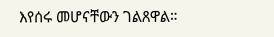እየሰሩ መሆናቸውን ገልጸዋል።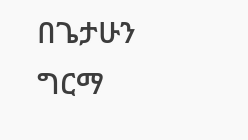በጌታሁን ግርማ